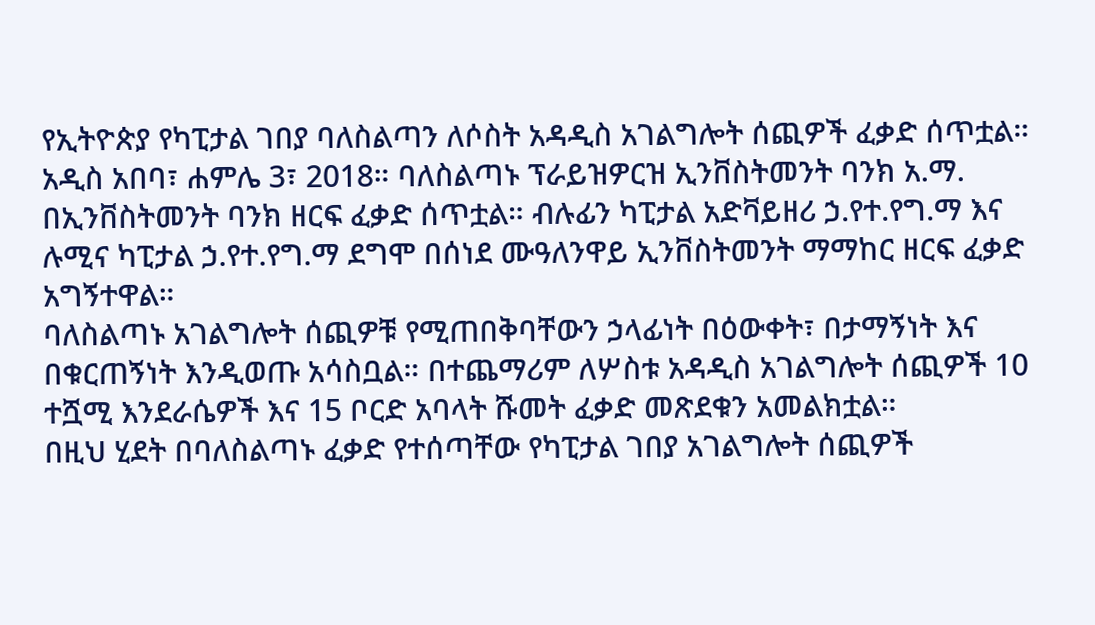የኢትዮጵያ የካፒታል ገበያ ባለስልጣን ለሶስት አዳዲስ አገልግሎት ሰጪዎች ፈቃድ ሰጥቷል።
አዲስ አበባ፣ ሐምሌ 3፣ 2018። ባለስልጣኑ ፕራይዝዎርዝ ኢንቨስትመንት ባንክ አ.ማ. በኢንቨስትመንት ባንክ ዘርፍ ፈቃድ ሰጥቷል። ብሉፊን ካፒታል አድቫይዘሪ ኃ.የተ.የግ.ማ እና ሉሚና ካፒታል ኃ.የተ.የግ.ማ ደግሞ በሰነደ ሙዓለንዋይ ኢንቨስትመንት ማማከር ዘርፍ ፈቃድ አግኝተዋል።
ባለስልጣኑ አገልግሎት ሰጪዎቹ የሚጠበቅባቸውን ኃላፊነት በዕውቀት፣ በታማኝነት እና በቁርጠኝነት እንዲወጡ አሳስቧል። በተጨማሪም ለሦስቱ አዳዲስ አገልግሎት ሰጪዎች 10 ተሿሚ እንደራሴዎች እና 15 ቦርድ አባላት ሹመት ፈቃድ መጽደቁን አመልክቷል።
በዚህ ሂደት በባለስልጣኑ ፈቃድ የተሰጣቸው የካፒታል ገበያ አገልግሎት ሰጪዎች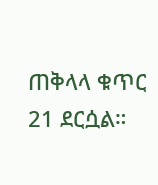ጠቅላላ ቁጥር 21 ደርሷል።